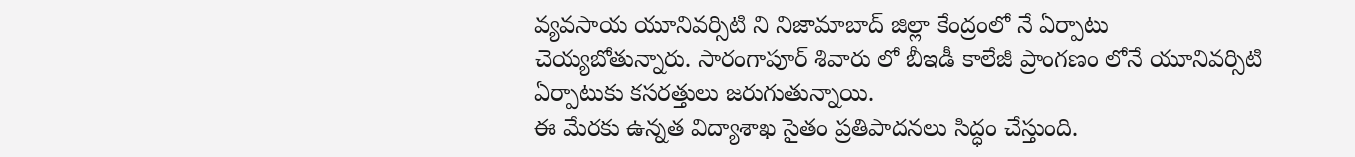వ్యవసాయ యూనివర్సిటి ని నిజామాబాద్ జిల్లా కేంద్రంలో నే ఏర్పాటు చెయ్యబోతున్నారు. సారంగాపూర్ శివారు లో బీఇడీ కాలేజీ ప్రాంగణం లోనే యూనివర్సిటి ఏర్పాటుకు కసరత్తులు జరుగుతున్నాయి.
ఈ మేరకు ఉన్నత విద్యాశాఖ సైతం ప్రతిపాదనలు సిద్ధం చేస్తుంది.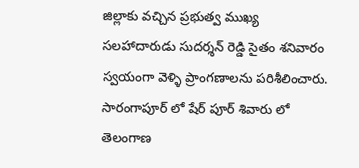జిల్లాకు వచ్చిన ప్రభుత్వ ముఖ్య సలహాదారుడు సుదర్శన్ రెడ్డి సైతం శనివారం స్వయంగా వెళ్ళి ప్రాంగణాలను పరిశీలించారు. సారంగాపూర్ లో షేర్ పూర్ శివారు లో తెలంగాణ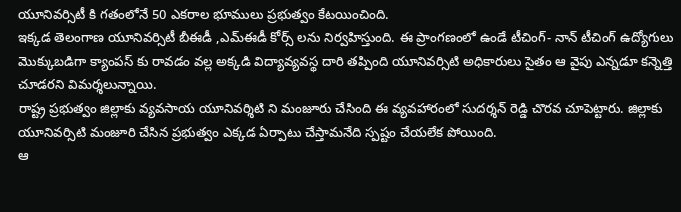యూనివర్సిటీ కి గతంలోనే 50 ఎకరాల భూములు ప్రభుత్వం కేటయించింది.
ఇక్కడ తెలంగాణ యూనివర్సిటీ బీఈడీ ,ఎమ్ఈడీ కోర్స్ లను నిర్వహిస్తుంది. ఈ ప్రాంగణంలో ఉండే టీచింగ్- నాన్ టీచింగ్ ఉద్యోగులు మొక్కుబడిగా క్యాంపస్ కు రావడం వల్ల అక్కడి విద్యావ్యవస్థ దారి తప్పింది యూనివర్సిటి అధికారులు సైతం ఆ వైపు ఎన్నడూ కన్నెత్తి చూడరని విమర్శలున్నాయి.
రాష్ట్ర ప్రభుత్వం జిల్లాకు వ్యవసాయ యూనివర్శిటి ని మంజూరు చేసింది ఈ వ్యవహారంలో సుదర్శన్ రెడ్డి చొరవ చూపెట్టారు. జిల్లాకు యూనివర్సిటి మంజూరి చేసిన ప్రభుత్వం ఎక్కడ ఏర్పాటు చేస్తామనేది స్పష్టం చేయలేక పోయింది.
ఆ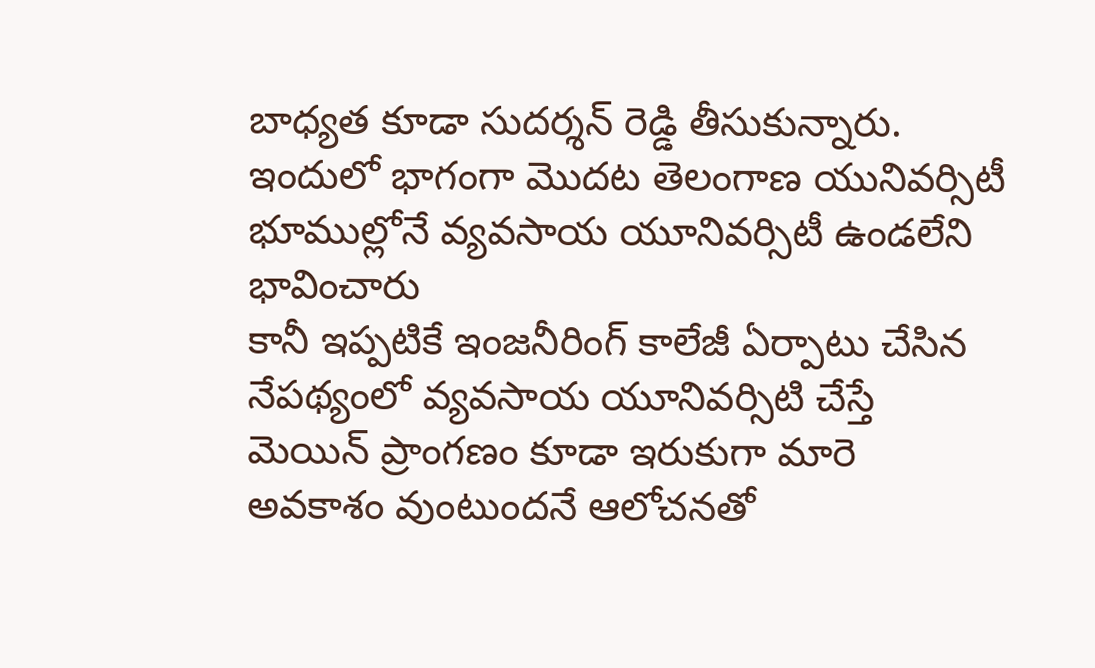బాధ్యత కూడా సుదర్శన్ రెడ్డి తీసుకున్నారు. ఇందులో భాగంగా మొదట తెలంగాణ యునివర్సిటీ భూముల్లోనే వ్యవసాయ యూనివర్సిటీ ఉండలేని భావించారు
కానీ ఇప్పటికే ఇంజనీరింగ్ కాలేజీ ఏర్పాటు చేసిన నేపథ్యంలో వ్యవసాయ యూనివర్సిటి చేస్తే మెయిన్ ప్రాంగణం కూడా ఇరుకుగా మారె అవకాశం వుంటుందనే ఆలోచనతో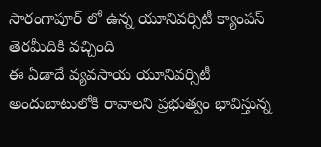సారంగాపూర్ లో ఉన్న యూనివర్సిటీ క్యాంపస్ తెరమీదికి వచ్చింది
ఈ ఏడాదే వ్యవసాయ యూనివర్సిటీ అందుబాటులోకి రావాలని ప్రభుత్వం భావిస్తున్న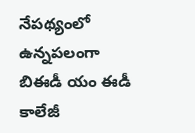నేపథ్యంలో ఉన్నపలంగా బిఈడీ యం ఈడీ కాలేజీ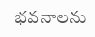భవనాలను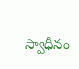స్వాధీనం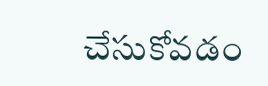చేసుకోవడం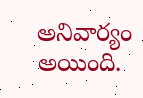అనివార్యం అయింది.